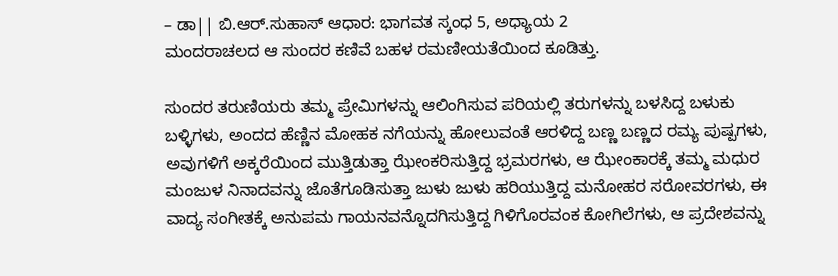– ಡಾ|| ಬಿ.ಆರ್.ಸುಹಾಸ್ ಆಧಾರ: ಭಾಗವತ ಸ್ಕಂಧ 5, ಅಧ್ಯಾಯ 2
ಮಂದರಾಚಲದ ಆ ಸುಂದರ ಕಣಿವೆ ಬಹಳ ರಮಣೀಯತೆಯಿಂದ ಕೂಡಿತ್ತು.

ಸುಂದರ ತರುಣಿಯರು ತಮ್ಮ ಪ್ರೇಮಿಗಳನ್ನು ಆಲಿಂಗಿಸುವ ಪರಿಯಲ್ಲಿ ತರುಗಳನ್ನು ಬಳಸಿದ್ದ ಬಳುಕು ಬಳ್ಳಿಗಳು, ಅಂದದ ಹೆಣ್ಣಿನ ಮೋಹಕ ನಗೆಯನ್ನು ಹೋಲುವಂತೆ ಆರಳಿದ್ದ ಬಣ್ಣ ಬಣ್ಣದ ರಮ್ಯ ಪುಷ್ಪಗಳು, ಅವುಗಳಿಗೆ ಅಕ್ಕರೆಯಿಂದ ಮುತ್ತಿಡುತ್ತಾ ಝೇಂಕರಿಸುತ್ತಿದ್ದ ಭ್ರಮರಗಳು, ಆ ಝೇಂಕಾರಕ್ಕೆ ತಮ್ಮ ಮಧುರ ಮಂಜುಳ ನಿನಾದವನ್ನು ಜೊತೆಗೂಡಿಸುತ್ತಾ ಜುಳು ಜುಳು ಹರಿಯುತ್ತಿದ್ದ ಮನೋಹರ ಸರೋವರಗಳು, ಈ ವಾದ್ಯ ಸಂಗೀತಕ್ಕೆ ಅನುಪಮ ಗಾಯನವನ್ನೊದಗಿಸುತ್ತಿದ್ದ ಗಿಳಿಗೊರವಂಕ ಕೋಗಿಲೆಗಳು, ಆ ಪ್ರದೇಶವನ್ನು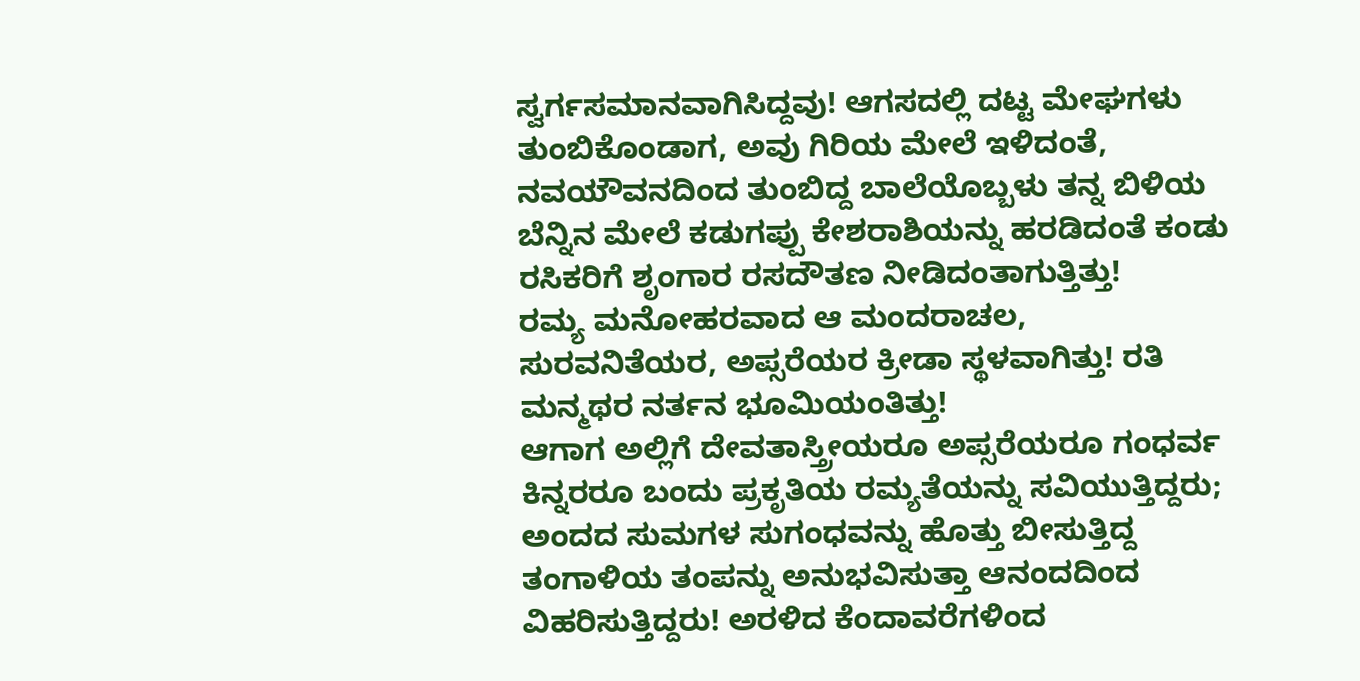ಸ್ವರ್ಗಸಮಾನವಾಗಿಸಿದ್ದವು! ಆಗಸದಲ್ಲಿ ದಟ್ಟ ಮೇಘಗಳು ತುಂಬಿಕೊಂಡಾಗ, ಅವು ಗಿರಿಯ ಮೇಲೆ ಇಳಿದಂತೆ, ನವಯೌವನದಿಂದ ತುಂಬಿದ್ದ ಬಾಲೆಯೊಬ್ಬಳು ತನ್ನ ಬಿಳಿಯ ಬೆನ್ನಿನ ಮೇಲೆ ಕಡುಗಪ್ಪು ಕೇಶರಾಶಿಯನ್ನು ಹರಡಿದಂತೆ ಕಂಡು ರಸಿಕರಿಗೆ ಶೃಂಗಾರ ರಸದೌತಣ ನೀಡಿದಂತಾಗುತ್ತಿತ್ತು!
ರಮ್ಯ ಮನೋಹರವಾದ ಆ ಮಂದರಾಚಲ, ಸುರವನಿತೆಯರ, ಅಪ್ಸರೆಯರ ಕ್ರೀಡಾ ಸ್ಥಳವಾಗಿತ್ತು! ರತಿ ಮನ್ಮಥರ ನರ್ತನ ಭೂಮಿಯಂತಿತ್ತು!
ಆಗಾಗ ಅಲ್ಲಿಗೆ ದೇವತಾಸ್ತ್ರೀಯರೂ ಅಪ್ಸರೆಯರೂ ಗಂಧರ್ವ ಕಿನ್ನರರೂ ಬಂದು ಪ್ರಕೃತಿಯ ರಮ್ಯತೆಯನ್ನು ಸವಿಯುತ್ತಿದ್ದರು; ಅಂದದ ಸುಮಗಳ ಸುಗಂಧವನ್ನು ಹೊತ್ತು ಬೀಸುತ್ತಿದ್ದ ತಂಗಾಳಿಯ ತಂಪನ್ನು ಅನುಭವಿಸುತ್ತಾ ಆನಂದದಿಂದ ವಿಹರಿಸುತ್ತಿದ್ದರು! ಅರಳಿದ ಕೆಂದಾವರೆಗಳಿಂದ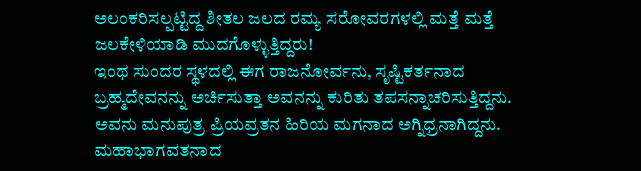ಅಲಂಕರಿಸಲ್ಪಟ್ಟಿದ್ದ ಶೀತಲ ಜಲದ ರಮ್ಯ ಸರೋವರಗಳಲ್ಲಿ ಮತ್ತೆ ಮತ್ತೆ ಜಲಕೇಳಿಯಾಡಿ ಮುದಗೊಳ್ಳುತ್ತಿದ್ದರು!
ಇಂಥ ಸುಂದರ ಸ್ಥಳದಲ್ಲಿ ಈಗ ರಾಜನೋರ್ವನು, ಸೃಷ್ಟಿಕರ್ತನಾದ ಬ್ರಹ್ಮದೇವನನ್ನು ಅರ್ಚಿಸುತ್ತಾ ಅವನನ್ನು ಕುರಿತು ತಪಸನ್ನಾಚರಿಸುತ್ತಿದ್ದನು.
ಅವನು ಮನುಪುತ್ರ ಪ್ರಿಯವ್ರತನ ಹಿರಿಯ ಮಗನಾದ ಅಗ್ನಿಧ್ರನಾಗಿದ್ದನು. ಮಹಾಭಾಗವತನಾದ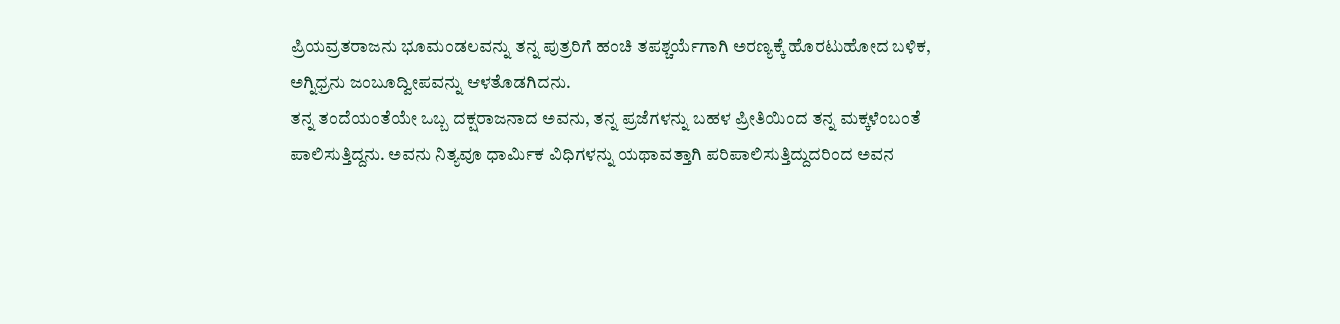ಪ್ರಿಯವ್ರತರಾಜನು ಭೂಮಂಡಲವನ್ನು ತನ್ನ ಪುತ್ರರಿಗೆ ಹಂಚಿ ತಪಶ್ಚರ್ಯೆಗಾಗಿ ಅರಣ್ಯಕ್ಕೆ ಹೊರಟುಹೋದ ಬಳಿಕ, ಅಗ್ನಿಧ್ರನು ಜಂಬೂದ್ವೀಪವನ್ನು ಆಳತೊಡಗಿದನು.
ತನ್ನ ತಂದೆಯಂತೆಯೇ ಒಬ್ಬ ದಕ್ಷರಾಜನಾದ ಅವನು, ತನ್ನ ಪ್ರಜೆಗಳನ್ನು ಬಹಳ ಪ್ರೀತಿಯಿಂದ ತನ್ನ ಮಕ್ಕಳೆಂಬಂತೆ ಪಾಲಿಸುತ್ತಿದ್ದನು. ಅವನು ನಿತ್ಯವೂ ಧಾರ್ಮಿಕ ವಿಧಿಗಳನ್ನು ಯಥಾವತ್ತಾಗಿ ಪರಿಪಾಲಿಸುತ್ತಿದ್ದುದರಿಂದ ಅವನ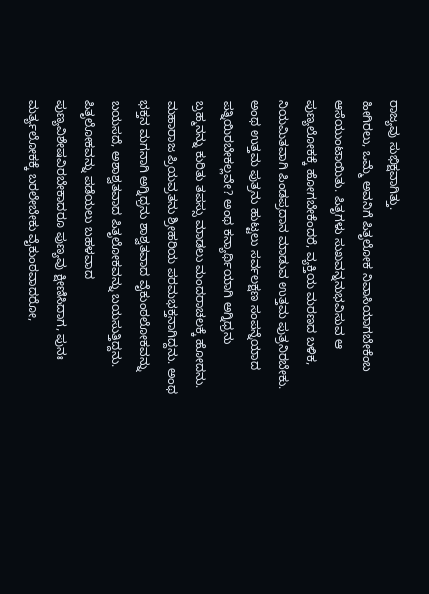ರಾಜ್ಯವು ಸುಭಿಕ್ಷವಾಗಿತ್ತು.
ಹೀಗಿರಲು, ಒಮ್ಮೆ ಅವನಿಗೆ ಪಿತೃಲೋಕ ನಿವಾಸಿಯಾಗಬೇಕೆಂಬ ಆಸೆಯುಂಟಾಯಿತು. ಪಿತೃಗಳು ಸುಖವನ್ನನುಭವಿಸುವ ಆ ಪುಣ್ಯಲೋಕಕ್ಕೆ ಹೋಗಬೇಕೆಂದರೆ, ವ್ಯಕ್ತಿಯ ಮರಣದ ಬಳಿಕ, ನಿಯಮಿತವಾಗಿ ಪಿಂಡಪ್ರದಾನ ಮಾಡುವ ಉತ್ತಮ ಪುತ್ರನಿರಬೇಕು. ಅಂಥ ಉತ್ತಮ ಪುತ್ರನು ಹುಟ್ಟಲು ಸರ್ವಲಕ್ಷಣ ಸಂಪನ್ನೆಯಾದ ಪತ್ನಿಯಿರಬೇಕಲ್ಲವೇ? ಅಂಥ ಕನ್ಯಾರ್ಥಿಯಾಗಿ ಅಗ್ನಿಧ್ರನು ಬ್ರಹ್ಮನನ್ನು ಕುರಿತು ತಪಸ್ಸು ಮಾಡಲು ಮಂದರಾಚಲಕ್ಕೆ ಹೋದನು.
ಮಹಾರಾಜ ಪ್ರಿಯವ್ರತನು ಶ್ರೀಹರಿಯ ಪರಮಭಕ್ತನಾಗಿದ್ದನು. ಅಂಥ ಭಕ್ತನ ಮಗನಾಗಿ ಅಗ್ನಿಧ್ರನು ಶಾಶ್ವತವಾದ ವೈಕುಂಠಲೋಕವನ್ನು ಬಯಸದೆ, ಅಶಾಶ್ವತವಾದ ಪಿತೃಲೋಕವನ್ನು ಬಯಸುತ್ತಿದ್ದನು. ಪಿತೃಲೋಕವನ್ನು ಪಡೆಯಲು ಬಹಳವಾದ ಪುಣ್ಯವಿಶೇಷವಿರಬೇಕಾದರೂ ಪುಣ್ಯವು ಕ್ಷೀಣಿಸಿದಾಗ, ಪುನಃ ಮರ್ತ್ಯಲೋಕಕ್ಕೆ ಬರಲೇಬೇಕು ವೈಕುಂಠವಾದರೋ,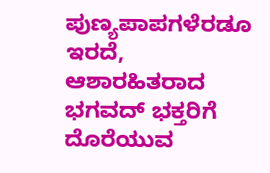ಪುಣ್ಯಪಾಪಗಳೆರಡೂ ಇರದೆ, ಆಶಾರಹಿತರಾದ ಭಗವದ್ ಭಕ್ತರಿಗೆ ದೊರೆಯುವ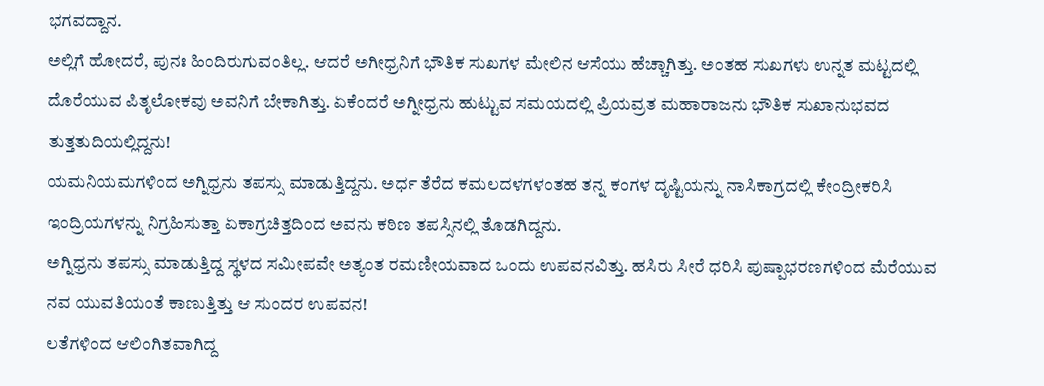ಭಗವದ್ದಾನ.
ಅಲ್ಲಿಗೆ ಹೋದರೆ, ಪುನಃ ಹಿಂದಿರುಗುವಂತಿಲ್ಲ. ಆದರೆ ಅಗೀಧ್ರನಿಗೆ ಭೌತಿಕ ಸುಖಗಳ ಮೇಲಿನ ಆಸೆಯು ಹೆಚ್ಚಾಗಿತ್ತು. ಅಂತಹ ಸುಖಗಳು ಉನ್ನತ ಮಟ್ಟದಲ್ಲಿ ದೊರೆಯುವ ಪಿತೃಲೋಕವು ಅವನಿಗೆ ಬೇಕಾಗಿತ್ತು. ಏಕೆಂದರೆ ಅಗ್ನೀಧ್ರನು ಹುಟ್ಟುವ ಸಮಯದಲ್ಲಿ ಪ್ರಿಯವ್ರತ ಮಹಾರಾಜನು ಭೌತಿಕ ಸುಖಾನುಭವದ ತುತ್ತತುದಿಯಲ್ಲಿದ್ದನು!
ಯಮನಿಯಮಗಳಿಂದ ಅಗ್ನಿಧ್ರನು ತಪಸ್ಸು ಮಾಡುತ್ತಿದ್ದನು. ಅರ್ಧ ತೆರೆದ ಕಮಲದಳಗಳಂತಹ ತನ್ನ ಕಂಗಳ ದೃಷ್ಟಿಯನ್ನು ನಾಸಿಕಾಗ್ರದಲ್ಲಿ ಕೇಂದ್ರೀಕರಿಸಿ ಇಂದ್ರಿಯಗಳನ್ನು ನಿಗ್ರಹಿಸುತ್ತಾ ಏಕಾಗ್ರಚಿತ್ತದಿಂದ ಅವನು ಕಠಿಣ ತಪಸ್ಸಿನಲ್ಲಿ ತೊಡಗಿದ್ದನು.
ಅಗ್ನಿಧ್ರನು ತಪಸ್ಸು ಮಾಡುತ್ತಿದ್ದ ಸ್ಥಳದ ಸಮೀಪವೇ ಅತ್ಯಂತ ರಮಣೀಯವಾದ ಒಂದು ಉಪವನವಿತ್ತು. ಹಸಿರು ಸೀರೆ ಧರಿಸಿ ಪುಷ್ಪಾಭರಣಗಳಿಂದ ಮೆರೆಯುವ ನವ ಯುವತಿಯಂತೆ ಕಾಣುತ್ತಿತ್ತು ಆ ಸುಂದರ ಉಪವನ!
ಲತೆಗಳಿಂದ ಆಲಿಂಗಿತವಾಗಿದ್ದ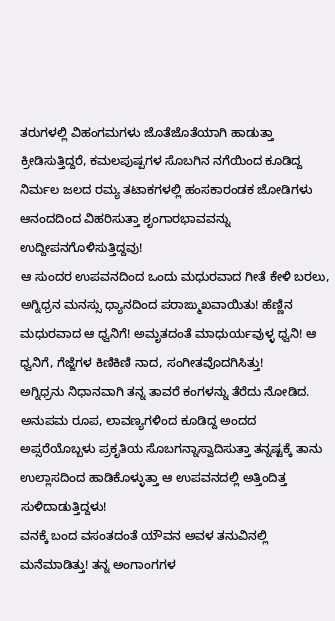ತರುಗಳಲ್ಲಿ ವಿಹಂಗಮಗಳು ಜೊತೆಜೊತೆಯಾಗಿ ಹಾಡುತ್ತಾ ಕ್ರೀಡಿಸುತ್ತಿದ್ದರೆ, ಕಮಲಪುಷ್ಪಗಳ ಸೊಬಗಿನ ನಗೆಯಿಂದ ಕೂಡಿದ್ದ ನಿರ್ಮಲ ಜಲದ ರಮ್ಯ ತಟಾಕಗಳಲ್ಲಿ ಹಂಸಕಾರಂಡಕ ಜೋಡಿಗಳು ಆನಂದದಿಂದ ವಿಹರಿಸುತ್ತಾ ಶೃಂಗಾರಭಾವವನ್ನು ಉದ್ದೀಪನಗೊಳಿಸುತ್ತಿದ್ದವು!
ಆ ಸುಂದರ ಉಪವನದಿಂದ ಒಂದು ಮಧುರವಾದ ಗೀತೆ ಕೇಳಿ ಬರಲು, ಅಗ್ನಿಧ್ರನ ಮನಸ್ಸು ಧ್ಯಾನದಿಂದ ಪರಾಙ್ಮುಖವಾಯಿತು! ಹೆಣ್ಣಿನ ಮಧುರವಾದ ಆ ಧ್ವನಿಗೆ! ಅಮೃತದಂತೆ ಮಾಧುರ್ಯವುಳ್ಳ ಧ್ವನಿ! ಆ ಧ್ವನಿಗೆ, ಗೆಜ್ಜೆಗಳ ಕಿಣಿಕಿಣಿ ನಾದ, ಸಂಗೀತವೊದಗಿಸಿತ್ತು!
ಅಗ್ನಿಧ್ರನು ನಿಧಾನವಾಗಿ ತನ್ನ ತಾವರೆ ಕಂಗಳನ್ನು ತೆರೆದು ನೋಡಿದ. ಅನುಪಮ ರೂಪ, ಲಾವಣ್ಯಗಳಿಂದ ಕೂಡಿದ್ದ ಅಂದದ ಅಪ್ಸರೆಯೊಬ್ಬಳು ಪ್ರಕೃತಿಯ ಸೊಬಗನ್ನಾಸ್ವಾದಿಸುತ್ತಾ ತನ್ನಷ್ಟಕ್ಕೆ ತಾನು ಉಲ್ಲಾಸದಿಂದ ಹಾಡಿಕೊಳ್ಳುತ್ತಾ ಆ ಉಪವನದಲ್ಲಿ ಅತ್ತಿಂದಿತ್ತ ಸುಳಿದಾಡುತ್ತಿದ್ದಳು!
ವನಕ್ಕೆ ಬಂದ ವಸಂತದಂತೆ ಯೌವನ ಅವಳ ತನುವಿನಲ್ಲಿ ಮನೆಮಾಡಿತ್ತು! ತನ್ನ ಅಂಗಾಂಗಗಳ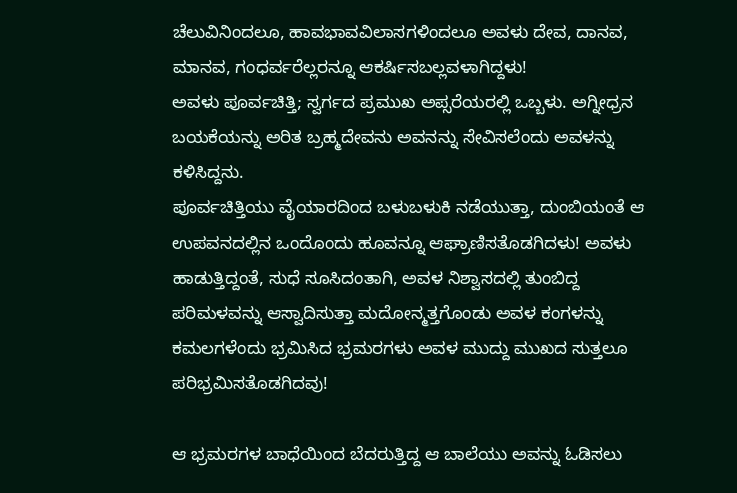ಚೆಲುವಿನಿಂದಲೂ, ಹಾವಭಾವವಿಲಾಸಗಳಿಂದಲೂ ಅವಳು ದೇವ, ದಾನವ, ಮಾನವ, ಗಂಧರ್ವರೆಲ್ಲರನ್ನೂ ಆಕರ್ಷಿಸಬಲ್ಲವಳಾಗಿದ್ದಳು!
ಅವಳು ಪೂರ್ವಚಿತ್ತಿ; ಸ್ವರ್ಗದ ಪ್ರಮುಖ ಅಪ್ಸರೆಯರಲ್ಲಿ ಒಬ್ಬಳು. ಅಗ್ನೀಧ್ರನ ಬಯಕೆಯನ್ನು ಅರಿತ ಬ್ರಹ್ಮದೇವನು ಅವನನ್ನು ಸೇವಿಸಲೆಂದು ಅವಳನ್ನು ಕಳಿಸಿದ್ದನು.
ಪೂರ್ವಚಿತ್ತಿಯು ವೈಯಾರದಿಂದ ಬಳುಬಳುಕಿ ನಡೆಯುತ್ತಾ, ದುಂಬಿಯಂತೆ ಆ ಉಪವನದಲ್ಲಿನ ಒಂದೊಂದು ಹೂವನ್ನೂ ಆಘ್ರಾಣಿಸತೊಡಗಿದಳು! ಅವಳು ಹಾಡುತ್ತಿದ್ದಂತೆ, ಸುಧೆ ಸೂಸಿದಂತಾಗಿ, ಅವಳ ನಿಶ್ವಾಸದಲ್ಲಿ ತುಂಬಿದ್ದ ಪರಿಮಳವನ್ನು ಆಸ್ವಾದಿಸುತ್ತಾ ಮದೋನ್ಮತ್ತಗೊಂಡು ಅವಳ ಕಂಗಳನ್ನು ಕಮಲಗಳೆಂದು ಭ್ರಮಿಸಿದ ಭ್ರಮರಗಳು ಅವಳ ಮುದ್ದು ಮುಖದ ಸುತ್ತಲೂ ಪರಿಭ್ರಮಿಸತೊಡಗಿದವು!

ಆ ಭ್ರಮರಗಳ ಬಾಧೆಯಿಂದ ಬೆದರುತ್ತಿದ್ದ ಆ ಬಾಲೆಯು ಅವನ್ನು ಓಡಿಸಲು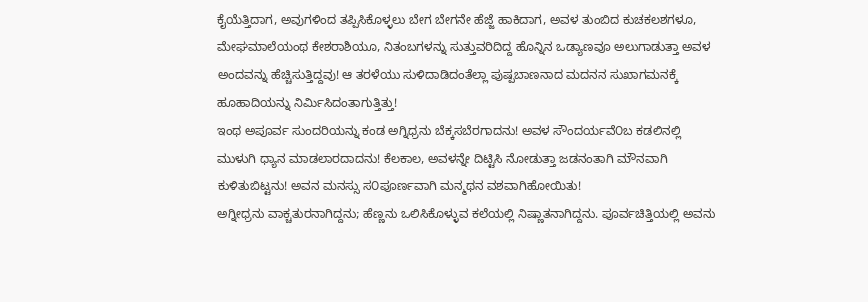ಕೈಯೆತ್ತಿದಾಗ, ಅವುಗಳಿಂದ ತಪ್ಪಿಸಿಕೊಳ್ಳಲು ಬೇಗ ಬೇಗನೇ ಹೆಜ್ಜೆ ಹಾಕಿದಾಗ, ಅವಳ ತುಂಬಿದ ಕುಚಕಲಶಗಳೂ, ಮೇಘಮಾಲೆಯಂಥ ಕೇಶರಾಶಿಯೂ, ನಿತಂಬಗಳನ್ನು ಸುತ್ತುವರಿದಿದ್ದ ಹೊನ್ನಿನ ಒಡ್ಯಾಣವೂ ಅಲುಗಾಡುತ್ತಾ ಅವಳ ಅಂದವನ್ನು ಹೆಚ್ಚಿಸುತ್ತಿದ್ದವು! ಆ ತರಳೆಯು ಸುಳಿದಾಡಿದಂತೆಲ್ಲಾ ಪುಷ್ಪಬಾಣನಾದ ಮದನನ ಸುಖಾಗಮನಕ್ಕೆ ಹೂಹಾದಿಯನ್ನು ನಿರ್ಮಿಸಿದಂತಾಗುತ್ತಿತ್ತು!
ಇಂಥ ಅಪೂರ್ವ ಸುಂದರಿಯನ್ನು ಕಂಡ ಅಗ್ನಿಧ್ರನು ಬೆಕ್ಕಸಬೆರಗಾದನು! ಅವಳ ಸೌಂದರ್ಯವೆ೦ಬ ಕಡಲಿನಲ್ಲಿ ಮುಳುಗಿ ಧ್ಯಾನ ಮಾಡಲಾರದಾದನು! ಕೆಲಕಾಲ, ಅವಳನ್ನೇ ದಿಟ್ಟಿಸಿ ನೋಡುತ್ತಾ ಜಡನಂತಾಗಿ ಮೌನವಾಗಿ ಕುಳಿತುಬಿಟ್ಟನು! ಅವನ ಮನಸ್ಸು ಸ೦ಪೂರ್ಣವಾಗಿ ಮನ್ಮಥನ ವಶವಾಗಿಹೋಯಿತು!
ಅಗ್ನೀಧ್ರನು ವಾಕ್ಚತುರನಾಗಿದ್ದನು; ಹೆಣ್ಣನು ಒಲಿಸಿಕೊಳ್ಳುವ ಕಲೆಯಲ್ಲಿ ನಿಷ್ಣಾತನಾಗಿದ್ದನು. ಪೂರ್ವಚಿತ್ತಿಯಲ್ಲಿ ಅವನು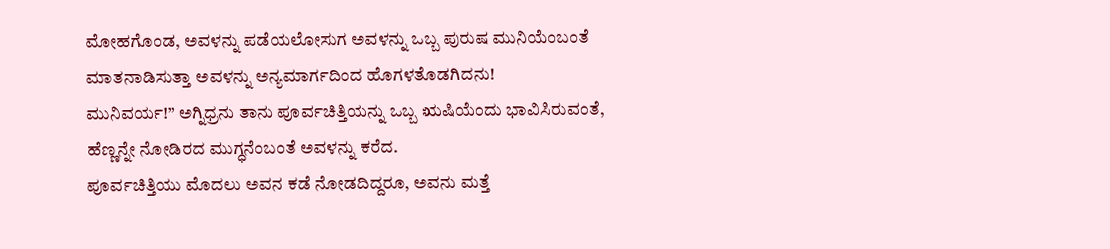ಮೋಹಗೊಂಡ, ಅವಳನ್ನು ಪಡೆಯಲೋಸುಗ ಅವಳನ್ನು ಒಬ್ಬ ಪುರುಷ ಮುನಿಯೆಂಬಂತೆ ಮಾತನಾಡಿಸುತ್ತಾ ಅವಳನ್ನು ಅನ್ಯಮಾರ್ಗದಿಂದ ಹೊಗಳತೊಡಗಿದನು!
ಮುನಿವರ್ಯ!” ಅಗ್ನಿಧ್ರನು ತಾನು ಪೂರ್ವಚಿತ್ತಿಯನ್ನು ಒಬ್ಬ ಋಷಿಯೆಂದು ಭಾವಿಸಿರುವಂತೆ, ಹೆಣ್ಣನ್ನೇ ನೋಡಿರದ ಮುಗ್ಧನೆಂಬಂತೆ ಅವಳನ್ನು ಕರೆದ.
ಪೂರ್ವಚಿತ್ತಿಯು ಮೊದಲು ಅವನ ಕಡೆ ನೋಡದಿದ್ದರೂ, ಅವನು ಮತ್ತೆ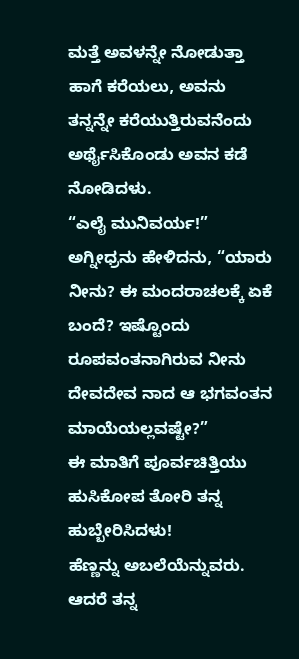ಮತ್ತೆ ಅವಳನ್ನೇ ನೋಡುತ್ತಾ ಹಾಗೆ ಕರೆಯಲು, ಅವನು ತನ್ನನ್ನೇ ಕರೆಯುತ್ತಿರುವನೆಂದು ಅರ್ಥೈಸಿಕೊಂಡು ಅವನ ಕಡೆ ನೋಡಿದಳು.
“ಎಲೈ ಮುನಿವರ್ಯ!” ಅಗ್ನೀಧ್ರನು ಹೇಳಿದನು, “ಯಾರು ನೀನು? ಈ ಮಂದರಾಚಲಕ್ಕೆ ಏಕೆ ಬಂದೆ? ಇಷ್ಟೊಂದು ರೂಪವಂತನಾಗಿರುವ ನೀನು ದೇವದೇವ ನಾದ ಆ ಭಗವಂತನ ಮಾಯೆಯಲ್ಲವಷ್ಟೇ?”
ಈ ಮಾತಿಗೆ ಪೂರ್ವಚಿತ್ತಿಯು ಹುಸಿಕೋಪ ತೋರಿ ತನ್ನ ಹುಬ್ಬೇರಿಸಿದಳು!
ಹೆಣ್ಣನ್ನು ಅಬಲೆಯೆನ್ನುವರು. ಆದರೆ ತನ್ನ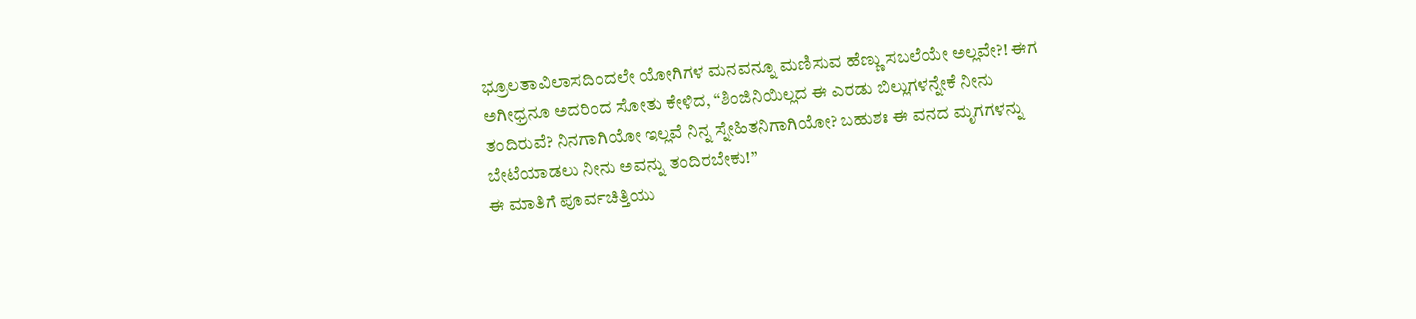ಭ್ರೂಲತಾವಿಲಾಸದಿಂದಲೇ ಯೋಗಿಗಳ ಮನವನ್ನೂ ಮಣಿಸುವ ಹೆಣ್ಣು ಸಬಲೆಯೇ ಅಲ್ಲವೇ?! ಈಗ ಅಗೀಧ್ರನೂ ಅದರಿಂದ ಸೋತು ಕೇಳಿದ, “ಶಿಂಜಿನಿಯಿಲ್ಲದ ಈ ಎರಡು ಬಿಲ್ಲುಗಳನ್ನೇಕೆ ನೀನು ತಂದಿರುವೆ? ನಿನಗಾಗಿಯೋ ಇಲ್ಲವೆ ನಿನ್ನ ಸ್ನೇಹಿತನಿಗಾಗಿಯೋ? ಬಹುಶಃ ಈ ವನದ ಮೃಗಗಳನ್ನು ಬೇಟೆಯಾಡಲು ನೀನು ಅವನ್ನು ತಂದಿರಬೇಕು!”
ಈ ಮಾತಿಗೆ ಪೂರ್ವಚಿತ್ತಿಯು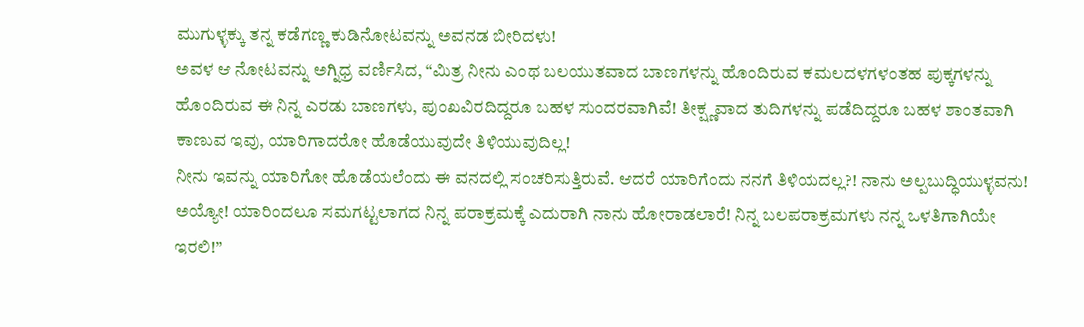ಮುಗುಳ್ಳಕ್ಕು ತನ್ನ ಕಡೆಗಣ್ಣ ಕುಡಿನೋಟವನ್ನು ಅವನಡ ಬೀರಿದಳು!
ಅವಳ ಆ ನೋಟವನ್ನು ಅಗ್ನಿಧ್ರ ವರ್ಣಿಸಿದ, “ಮಿತ್ರ ನೀನು ಎಂಥ ಬಲಯುತವಾದ ಬಾಣಗಳನ್ನು ಹೊಂದಿರುವ ಕಮಲದಳಗಳಂತಹ ಪುಕ್ಕಗಳನ್ನು ಹೊಂದಿರುವ ಈ ನಿನ್ನ ಎರಡು ಬಾಣಗಳು, ಪುಂಖವಿರದಿದ್ದರೂ ಬಹಳ ಸುಂದರವಾಗಿವೆ! ತೀಕ್ಷ್ಣವಾದ ತುದಿಗಳನ್ನು ಪಡೆದಿದ್ದರೂ ಬಹಳ ಶಾಂತವಾಗಿ ಕಾಣುವ ಇವು, ಯಾರಿಗಾದರೋ ಹೊಡೆಯುವುದೇ ತಿಳಿಯುವುದಿಲ್ಲ!
ನೀನು ಇವನ್ನು ಯಾರಿಗೋ ಹೊಡೆಯಲೆಂದು ಈ ವನದಲ್ಲಿ ಸಂಚರಿಸುತ್ತಿರುವೆ. ಆದರೆ ಯಾರಿಗೆಂದು ನನಗೆ ತಿಳಿಯದಲ್ಲ?! ನಾನು ಅಲ್ಪಬುದ್ಧಿಯುಳ್ಳವನು! ಅಯ್ಯೋ! ಯಾರಿಂದಲೂ ಸಮಗಟ್ಟಲಾಗದ ನಿನ್ನ ಪರಾಕ್ರಮಕ್ಕೆ ಎದುರಾಗಿ ನಾನು ಹೋರಾಡಲಾರೆ! ನಿನ್ನ ಬಲಪರಾಕ್ರಮಗಳು ನನ್ನ ಒಳತಿಗಾಗಿಯೇ ಇರಲಿ!”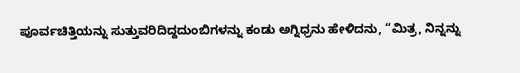ಪೂರ್ವಚಿತ್ತಿಯನ್ನು ಸುತ್ತುವರಿದಿದ್ದದುಂಬಿಗಳನ್ನು ಕಂಡು ಅಗ್ನಿಧ್ರನು ಹೇಳಿದನು, “ಮಿತ್ರ, ನಿನ್ನನ್ನು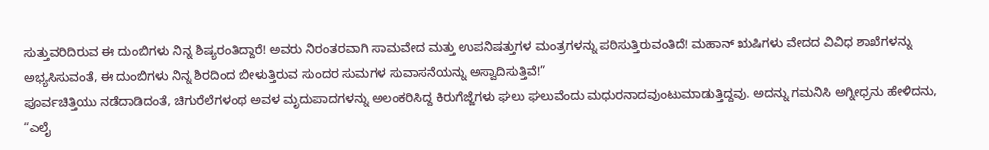ಸುತ್ತುವರಿದಿರುವ ಈ ದುಂಬಿಗಳು ನಿನ್ನ ಶಿಷ್ಯರಂತಿದ್ದಾರೆ! ಅವರು ನಿರಂತರವಾಗಿ ಸಾಮವೇದ ಮತ್ತು ಉಪನಿಷತ್ತುಗಳ ಮಂತ್ರಗಳನ್ನು ಪಠಿಸುತ್ತಿರುವಂತಿದೆ! ಮಹಾನ್ ಋಷಿಗಳು ವೇದದ ವಿವಿಧ ಶಾಖೆಗಳನ್ನು ಅಭ್ಯಸಿಸುವಂತೆ, ಈ ದುಂಬಿಗಳು ನಿನ್ನ ಶಿರದಿಂದ ಬೀಳುತ್ತಿರುವ ಸುಂದರ ಸುಮಗಳ ಸುವಾಸನೆಯನ್ನು ಅಸ್ವಾದಿಸುತ್ತಿವೆ!”
ಪೂರ್ವಚಿತ್ತಿಯು ನಡೆದಾಡಿದಂತೆ, ಚಿಗುರೆಲೆಗಳಂಥ ಅವಳ ಮೃದುಪಾದಗಳನ್ನು ಅಲಂಕರಿಸಿದ್ದ ಕಿರುಗೆಜ್ಜೆಗಳು ಘಲು ಘಲುವೆಂದು ಮಧುರನಾದವುಂಟುಮಾಡುತ್ತಿದ್ದವು. ಅದನ್ನು ಗಮನಿಸಿ ಅಗ್ನೀಧ್ರನು ಹೇಳಿದನು, “ಎಲೈ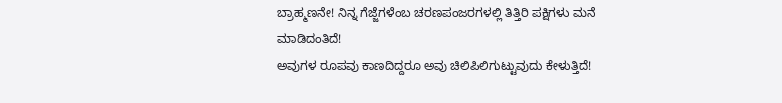ಬ್ರಾಹ್ಮಣನೇ! ನಿನ್ನ ಗೆಜ್ಜೆಗಳೆಂಬ ಚರಣಪಂಜರಗಳಲ್ಲಿ ತಿತ್ತಿರಿ ಪಕ್ಷಿಗಳು ಮನೆ ಮಾಡಿದಂತಿದೆ!
ಅವುಗಳ ರೂಪವು ಕಾಣದಿದ್ದರೂ ಅವು ಚಿಲಿಪಿಲಿಗುಟ್ಟುವುದು ಕೇಳುತ್ತಿದೆ!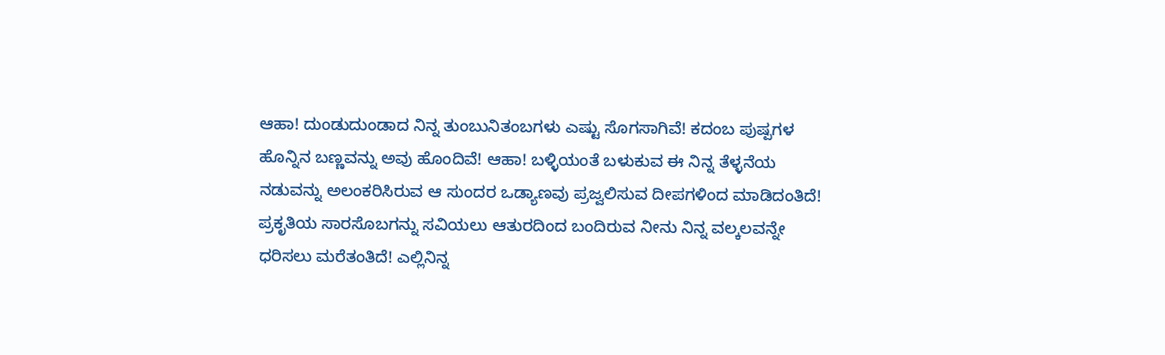ಆಹಾ! ದುಂಡುದುಂಡಾದ ನಿನ್ನ ತುಂಬುನಿತಂಬಗಳು ಎಷ್ಟು ಸೊಗಸಾಗಿವೆ! ಕದಂಬ ಪುಷ್ಪಗಳ ಹೊನ್ನಿನ ಬಣ್ಣವನ್ನು ಅವು ಹೊಂದಿವೆ! ಆಹಾ! ಬಳ್ಳಿಯಂತೆ ಬಳುಕುವ ಈ ನಿನ್ನ ತೆಳ್ಳನೆಯ ನಡುವನ್ನು ಅಲಂಕರಿಸಿರುವ ಆ ಸುಂದರ ಒಡ್ಯಾಣವು ಪ್ರಜ್ವಲಿಸುವ ದೀಪಗಳಿಂದ ಮಾಡಿದಂತಿದೆ!
ಪ್ರಕೃತಿಯ ಸಾರಸೊಬಗನ್ನು ಸವಿಯಲು ಆತುರದಿಂದ ಬಂದಿರುವ ನೀನು ನಿನ್ನ ವಲ್ಕಲವನ್ನೇ ಧರಿಸಲು ಮರೆತಂತಿದೆ! ಎಲ್ಲಿನಿನ್ನ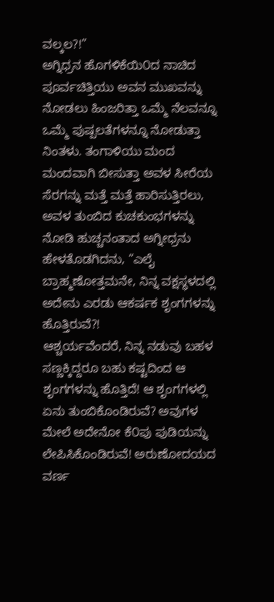ವಲ್ಕಲ?!”
ಅಗ್ನಿಧ್ರನ ಹೊಗಳಿಕೆಯಿ೦ದ ನಾಚಿದ ಪೂರ್ವಚಿತ್ತಿಯು ಅವನ ಮುಖವನ್ನು ನೋಡಲು ಹಿಂಜರಿತ್ತಾ ಒಮ್ಮೆ ನೆಲವನ್ನೂ ಒಮ್ಮೆ ಪುಷ್ಪಲತೆಗಳನ್ನೂ ನೋಡುತ್ತಾ ನಿಂತಳು. ತಂಗಾಳಿಯು ಮಂದ ಮಂದವಾಗಿ ಬೀಸುತ್ತಾ ಅವಳ ಸೀರೆಯ ಸೆರಗನ್ನು ಮತ್ತೆ ಮತ್ತೆ ಹಾರಿಸುತ್ತಿರಲು, ಅವಳ ತುಂಬಿದ ಕುಚಕುಂಭಗಳನ್ನು ನೋಡಿ ಹುಚ್ಚನಂತಾದ ಅಗ್ನೀಧ್ರನು ಹೇಳತೊಡಗಿದನು, “ಎಲೈ ಬ್ರಾಹ್ಮಣೋತ್ತಮನೇ, ನಿನ್ನ ವಕ್ಷಸ್ಥಳದಲ್ಲಿ ಅದೇನು ಎರಡು ಆಕರ್ಷಕ ಶೃಂಗಗಳನ್ನು ಹೊತ್ತಿರುವೆ?!
ಆಶ್ಚರ್ಯವೆಂದರೆ, ನಿನ್ನ ನಡುವು ಬಹಳ ಸಣ್ಣಕ್ಕಿದ್ದರೂ ಬಹು ಕಷ್ಟದಿಂದ ಆ ಶೃಂಗಗಳನ್ನು ಹೊತ್ತಿದೆ! ಆ ಶೃಂಗಗಳಲ್ಲಿ ಏನು ತುಂಬಿಕೊಂಡಿರುವೆ? ಅವುಗಳ ಮೇಲೆ ಅದೇನೋ ಕೆ೦ಪು ಪುಡಿಯನ್ನು ಲೇಪಿಸಿಕೊಂಡಿರುವೆ! ಅರುಣೋದಯದ ವರ್ಣ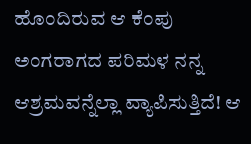ಹೊಂದಿರುವ ಆ ಕೆಂಪು ಅಂಗರಾಗದ ಪರಿಮಳ ನನ್ನ ಆಶ್ರಮವನ್ನೆಲ್ಲಾ ವ್ಯಾಪಿಸುತ್ತಿದೆ! ಆ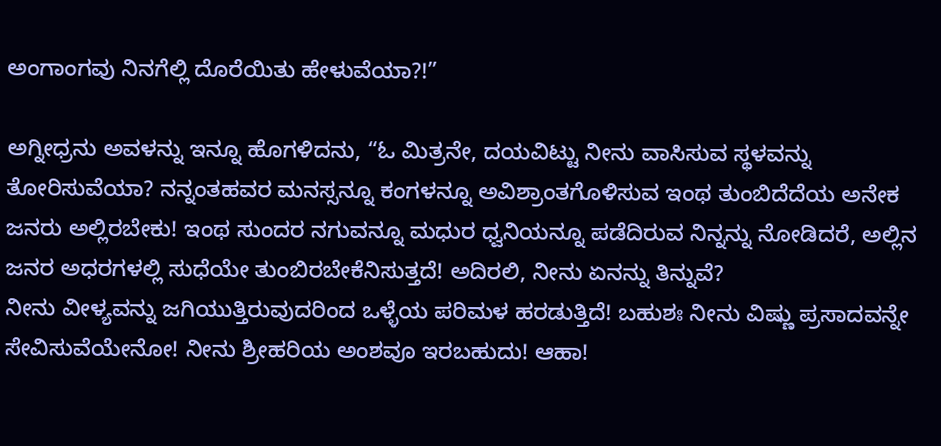ಅಂಗಾಂಗವು ನಿನಗೆಲ್ಲಿ ದೊರೆಯಿತು ಹೇಳುವೆಯಾ?!”

ಅಗ್ನೀಧ್ರನು ಅವಳನ್ನು ಇನ್ನೂ ಹೊಗಳಿದನು, “ಓ ಮಿತ್ರನೇ, ದಯವಿಟ್ಟು ನೀನು ವಾಸಿಸುವ ಸ್ಥಳವನ್ನು ತೋರಿಸುವೆಯಾ? ನನ್ನಂತಹವರ ಮನಸ್ಸನ್ನೂ ಕಂಗಳನ್ನೂ ಅವಿಶ್ರಾಂತಗೊಳಿಸುವ ಇಂಥ ತುಂಬಿದೆದೆಯ ಅನೇಕ ಜನರು ಅಲ್ಲಿರಬೇಕು! ಇಂಥ ಸುಂದರ ನಗುವನ್ನೂ ಮಧುರ ಧ್ವನಿಯನ್ನೂ ಪಡೆದಿರುವ ನಿನ್ನನ್ನು ನೋಡಿದರೆ, ಅಲ್ಲಿನ ಜನರ ಅಧರಗಳಲ್ಲಿ ಸುಧೆಯೇ ತುಂಬಿರಬೇಕೆನಿಸುತ್ತದೆ! ಅದಿರಲಿ, ನೀನು ಏನನ್ನು ತಿನ್ನುವೆ?
ನೀನು ವೀಳ್ಯವನ್ನು ಜಗಿಯುತ್ತಿರುವುದರಿಂದ ಒಳ್ಳೆಯ ಪರಿಮಳ ಹರಡುತ್ತಿದೆ! ಬಹುಶಃ ನೀನು ವಿಷ್ಣು ಪ್ರಸಾದವನ್ನೇ ಸೇವಿಸುವೆಯೇನೋ! ನೀನು ಶ್ರೀಹರಿಯ ಅಂಶವೂ ಇರಬಹುದು! ಆಹಾ!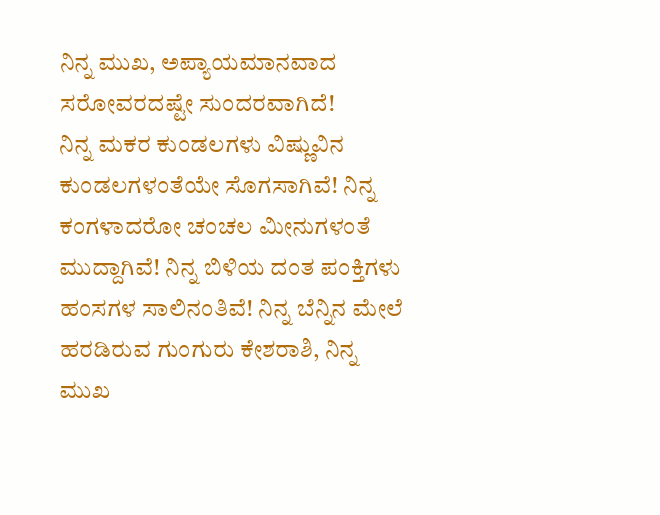ನಿನ್ನ ಮುಖ, ಅಪ್ಯಾಯಮಾನವಾದ ಸರೋವರದಷ್ಟೇ ಸುಂದರವಾಗಿದೆ!
ನಿನ್ನ ಮಕರ ಕುಂಡಲಗಳು ವಿಷ್ಣುವಿನ ಕುಂಡಲಗಳಂತೆಯೇ ಸೊಗಸಾಗಿವೆ! ನಿನ್ನ ಕಂಗಳಾದರೋ ಚಂಚಲ ಮೀನುಗಳಂತೆ ಮುದ್ದಾಗಿವೆ! ನಿನ್ನ ಬಿಳಿಯ ದಂತ ಪಂಕ್ತಿಗಳು ಹಂಸಗಳ ಸಾಲಿನಂತಿವೆ! ನಿನ್ನ ಬೆನ್ನಿನ ಮೇಲೆ ಹರಡಿರುವ ಗುಂಗುರು ಕೇಶರಾಶಿ, ನಿನ್ನ ಮುಖ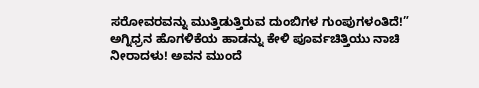ಸರೋವರವನ್ನು ಮುತ್ತಿಡುತ್ತಿರುವ ದುಂಬಿಗಳ ಗುಂಪುಗಳಂತಿದೆ!”
ಅಗ್ನಿಧ್ರನ ಹೊಗಳಿಕೆಯ ಹಾಡನ್ನು ಕೇಳಿ ಪೂರ್ವಚಿತ್ತಿಯು ನಾಚಿ ನೀರಾದಳು! ಅವನ ಮುಂದೆ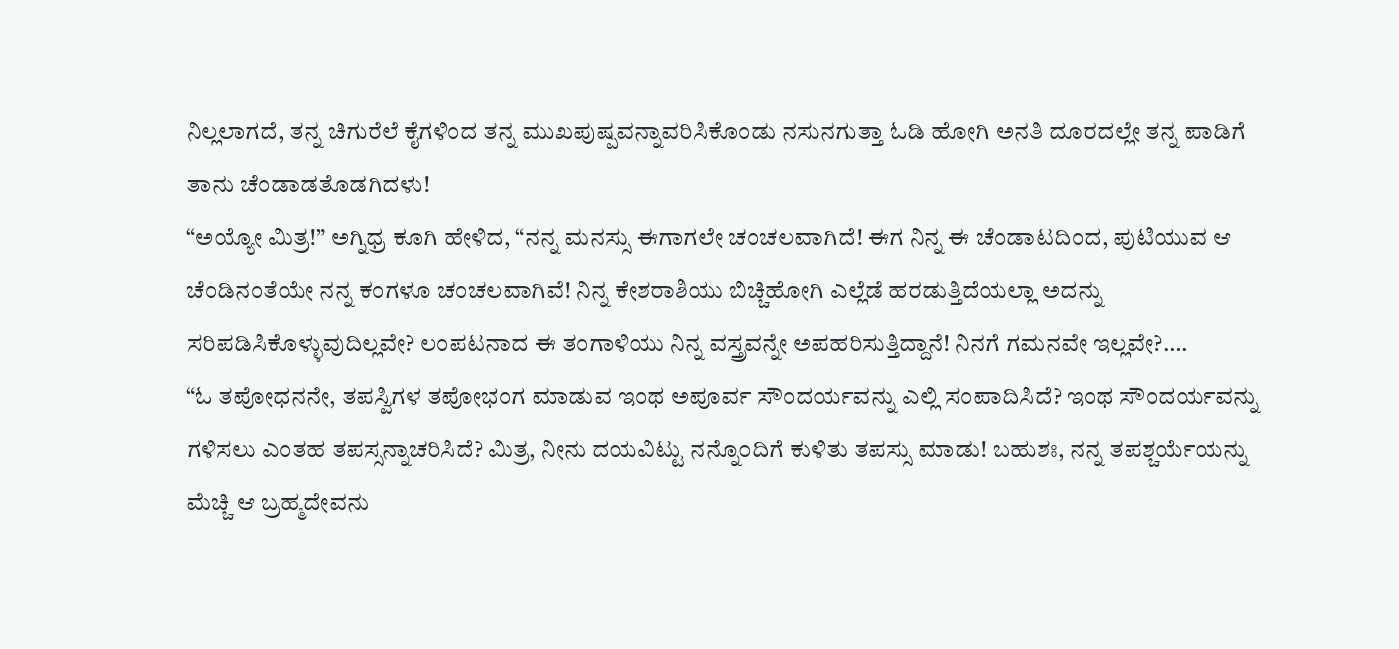ನಿಲ್ಲಲಾಗದೆ, ತನ್ನ ಚಿಗುರೆಲೆ ಕೈಗಳಿಂದ ತನ್ನ ಮುಖಪುಷ್ಪವನ್ನಾವರಿಸಿಕೊಂಡು ನಸುನಗುತ್ತಾ ಓಡಿ ಹೋಗಿ ಅನತಿ ದೂರದಲ್ಲೇ ತನ್ನ ಪಾಡಿಗೆ ತಾನು ಚೆಂಡಾಡತೊಡಗಿದಳು!
“ಅಯ್ಯೋ ಮಿತ್ರ!” ಅಗ್ನಿಧ್ರ ಕೂಗಿ ಹೇಳಿದ, “ನನ್ನ ಮನಸ್ಸು ಈಗಾಗಲೇ ಚಂಚಲವಾಗಿದೆ! ಈಗ ನಿನ್ನ ಈ ಚೆಂಡಾಟದಿಂದ, ಪುಟಿಯುವ ಆ ಚೆಂಡಿನಂತೆಯೇ ನನ್ನ ಕಂಗಳೂ ಚಂಚಲವಾಗಿವೆ! ನಿನ್ನ ಕೇಶರಾಶಿಯು ಬಿಚ್ಚಿಹೋಗಿ ಎಲ್ಲೆಡೆ ಹರಡುತ್ತಿದೆಯಲ್ಲಾ ಅದನ್ನು ಸರಿಪಡಿಸಿಕೊಳ್ಳುವುದಿಲ್ಲವೇ? ಲಂಪಟನಾದ ಈ ತಂಗಾಳಿಯು ನಿನ್ನ ವಸ್ತ್ರವನ್ನೇ ಅಪಹರಿಸುತ್ತಿದ್ದಾನೆ! ನಿನಗೆ ಗಮನವೇ ಇಲ್ಲವೇ?….
“ಓ ತಪೋಧನನೇ, ತಪಸ್ವಿಗಳ ತಪೋಭಂಗ ಮಾಡುವ ಇಂಥ ಅಪೂರ್ವ ಸೌಂದರ್ಯವನ್ನು ಎಲ್ಲಿ ಸಂಪಾದಿಸಿದೆ? ಇಂಥ ಸೌಂದರ್ಯವನ್ನು ಗಳಿಸಲು ಎಂತಹ ತಪಸ್ಸನ್ನಾಚರಿಸಿದೆ? ಮಿತ್ರ, ನೀನು ದಯವಿಟ್ಟು ನನ್ನೊ೦ದಿಗೆ ಕುಳಿತು ತಪಸ್ಸು ಮಾಡು! ಬಹುಶಃ, ನನ್ನ ತಪಶ್ಚರ್ಯೆಯನ್ನು ಮೆಚ್ಚಿ ಆ ಬ್ರಹ್ಮದೇವನು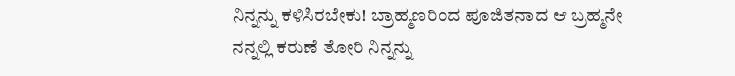ನಿನ್ನನ್ನು ಕಳಿಸಿರಬೇಕು! ಬ್ರಾಹ್ಮಣರಿಂದ ಪೂಜಿತನಾದ ಆ ಬ್ರಹ್ಮನೇ ನನ್ನಲ್ಲಿ ಕರುಣೆ ತೋರಿ ನಿನ್ನನ್ನು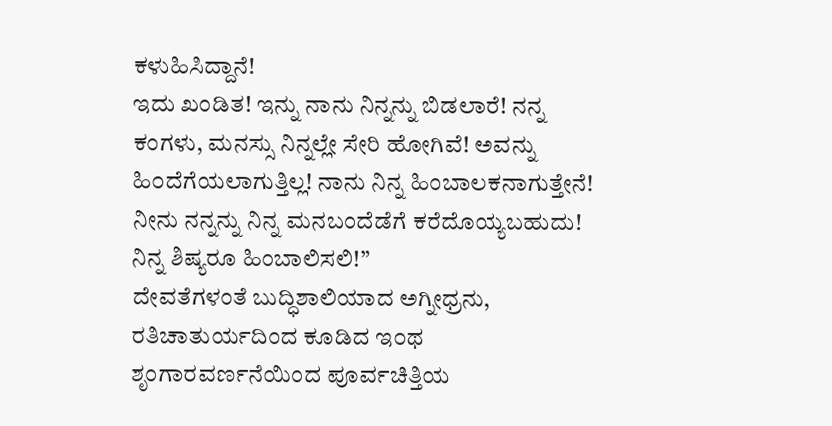ಕಳುಹಿಸಿದ್ದಾನೆ!
ಇದು ಖಂಡಿತ! ಇನ್ನು ನಾನು ನಿನ್ನನ್ನು ಬಿಡಲಾರೆ! ನನ್ನ ಕಂಗಳು, ಮನಸ್ಸು ನಿನ್ನಲ್ಲೇ ಸೇರಿ ಹೋಗಿವೆ! ಅವನ್ನು ಹಿ೦ದೆಗೆಯಲಾಗುತ್ತಿಲ್ಲ! ನಾನು ನಿನ್ನ ಹಿಂಬಾಲಕನಾಗುತ್ತೇನೆ! ನೀನು ನನ್ನನ್ನು ನಿನ್ನ ಮನಬಂದೆಡೆಗೆ ಕರೆದೊಯ್ಯಬಹುದು! ನಿನ್ನ ಶಿಷ್ಯರೂ ಹಿಂಬಾಲಿಸಲಿ!”
ದೇವತೆಗಳಂತೆ ಬುದ್ಧಿಶಾಲಿಯಾದ ಅಗ್ನೀಧ್ರನು, ರತಿಚಾತುರ್ಯದಿಂದ ಕೂಡಿದ ಇ೦ಥ ಶೃಂಗಾರವರ್ಣನೆಯಿಂದ ಪೂರ್ವಚಿತ್ತಿಯ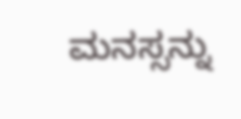ಮನಸ್ಸನ್ನು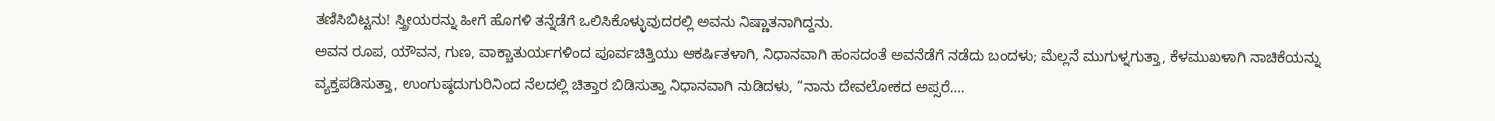ತಣಿಸಿಬಿಟ್ಟನು! ಸ್ತ್ರೀಯರನ್ನು ಹೀಗೆ ಹೊಗಳಿ ತನ್ನೆಡೆಗೆ ಒಲಿಸಿಕೊಳ್ಳುವುದರಲ್ಲಿ ಅವನು ನಿಷ್ಣಾತನಾಗಿದ್ದನು.
ಅವನ ರೂಪ, ಯೌವನ, ಗುಣ, ವಾಕ್ಚಾತುರ್ಯಗಳಿಂದ ಪೂರ್ವಚಿತ್ತಿಯು ಆಕರ್ಷಿತಳಾಗಿ, ನಿಧಾನವಾಗಿ ಹಂಸದಂತೆ ಅವನೆಡೆಗೆ ನಡೆದು ಬಂದಳು; ಮೆಲ್ಲನೆ ಮುಗುಳ್ನಗುತ್ತಾ, ಕೆಳಮುಖಳಾಗಿ ನಾಚಿಕೆಯನ್ನು ವ್ಯಕ್ತಪಡಿಸುತ್ತಾ, ಉಂಗುಷ್ಠದುಗುರಿನಿಂದ ನೆಲದಲ್ಲಿ ಚಿತ್ತಾರ ಬಿಡಿಸುತ್ತಾ ನಿಧಾನವಾಗಿ ನುಡಿದಳು, “ನಾನು ದೇವಲೋಕದ ಅಪ್ಸರೆ….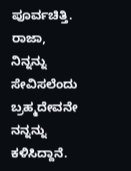ಪೂರ್ವಚಿತ್ತಿ. ರಾಜಾ, ನಿನ್ನನ್ನು ಸೇವಿಸಲೆಂದು ಬ್ರಹ್ಮದೇವನೇ ನನ್ನನ್ನು ಕಳಿಸಿದ್ದಾನೆ.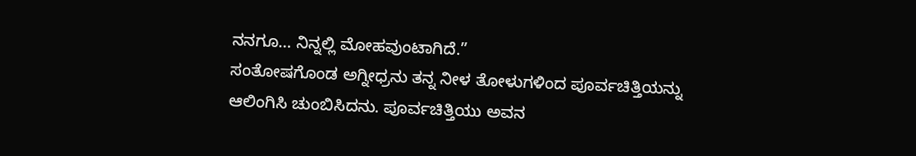ನನಗೂ… ನಿನ್ನಲ್ಲಿ ಮೋಹವುಂಟಾಗಿದೆ.”
ಸಂತೋಷಗೊಂಡ ಅಗ್ನೀಧ್ರನು ತನ್ನ ನೀಳ ತೋಳುಗಳಿಂದ ಪೂರ್ವಚಿತ್ತಿಯನ್ನು ಆಲಿಂಗಿಸಿ ಚುಂಬಿಸಿದನು. ಪೂರ್ವಚಿತ್ತಿಯು ಅವನ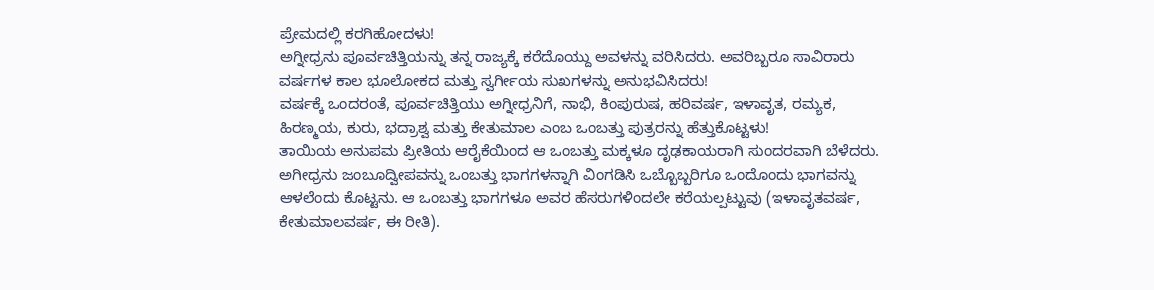ಪ್ರೇಮದಲ್ಲಿ ಕರಗಿಹೋದಳು!
ಅಗ್ನೀಧ್ರನು ಪೂರ್ವಚಿತ್ತಿಯನ್ನು ತನ್ನ ರಾಜ್ಯಕ್ಕೆ ಕರೆದೊಯ್ದು ಅವಳನ್ನು ವರಿಸಿದರು. ಅವರಿಬ್ಬರೂ ಸಾವಿರಾರು ವರ್ಷಗಳ ಕಾಲ ಭೂಲೋಕದ ಮತ್ತು ಸ್ವರ್ಗೀಯ ಸುಖಗಳನ್ನು ಅನುಭವಿಸಿದರು!
ವರ್ಷಕ್ಕೆ ಒಂದರಂತೆ, ಪೂರ್ವಚಿತ್ತಿಯು ಅಗ್ನೀಧ್ರನಿಗೆ, ನಾಭಿ, ಕಿಂಪುರುಷ, ಹರಿವರ್ಷ, ಇಳಾವೃತ, ರಮ್ಯಕ, ಹಿರಣ್ಮಯ, ಕುರು, ಭದ್ರಾಶ್ವ ಮತ್ತು ಕೇತುಮಾಲ ಎಂಬ ಒಂಬತ್ತು ಪುತ್ರರನ್ನು ಹೆತ್ತುಕೊಟ್ಟಳು!
ತಾಯಿಯ ಅನುಪಮ ಪ್ರೀತಿಯ ಆರೈಕೆಯಿಂದ ಆ ಒಂಬತ್ತು ಮಕ್ಕಳೂ ದೃಢಕಾಯರಾಗಿ ಸುಂದರವಾಗಿ ಬೆಳೆದರು. ಅಗೀಧ್ರನು ಜಂಬೂದ್ವೀಪವನ್ನು ಒಂಬತ್ತು ಭಾಗಗಳನ್ನಾಗಿ ವಿಂಗಡಿಸಿ ಒಬ್ಬೊಬ್ಬರಿಗೂ ಒಂದೊಂದು ಭಾಗವನ್ನು ಆಳಲೆಂದು ಕೊಟ್ಟನು. ಆ ಒಂಬತ್ತು ಭಾಗಗಳೂ ಅವರ ಹೆಸರುಗಳಿಂದಲೇ ಕರೆಯಲ್ಪಟ್ಟುವು (ಇಳಾವೃತವರ್ಷ, ಕೇತುಮಾಲವರ್ಷ, ಈ ರೀತಿ).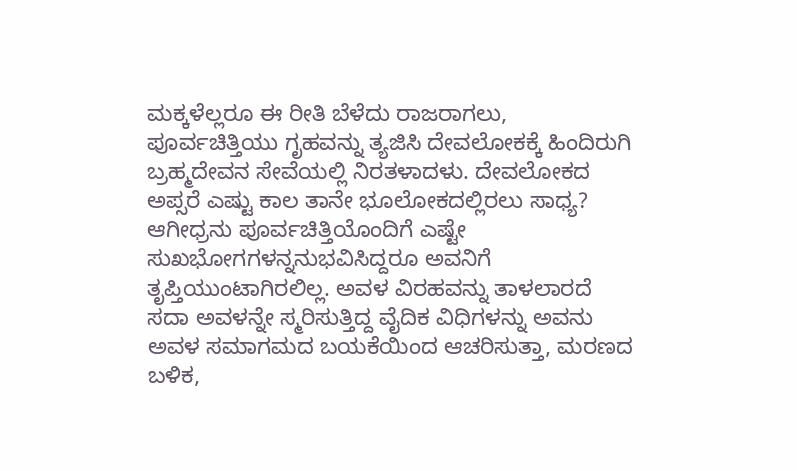ಮಕ್ಕಳೆಲ್ಲರೂ ಈ ರೀತಿ ಬೆಳೆದು ರಾಜರಾಗಲು, ಪೂರ್ವಚಿತ್ತಿಯು ಗೃಹವನ್ನು ತ್ಯಜಿಸಿ ದೇವಲೋಕಕ್ಕೆ ಹಿಂದಿರುಗಿ ಬ್ರಹ್ಮದೇವನ ಸೇವೆಯಲ್ಲಿ ನಿರತಳಾದಳು. ದೇವಲೋಕದ ಅಪ್ಸರೆ ಎಷ್ಟು ಕಾಲ ತಾನೇ ಭೂಲೋಕದಲ್ಲಿರಲು ಸಾಧ್ಯ?
ಆಗೀಧ್ರನು ಪೂರ್ವಚಿತ್ತಿಯೊಂದಿಗೆ ಎಷ್ಟೇ ಸುಖಭೋಗಗಳನ್ನನುಭವಿಸಿದ್ದರೂ ಅವನಿಗೆ ತೃಪ್ತಿಯುಂಟಾಗಿರಲಿಲ್ಲ. ಅವಳ ವಿರಹವನ್ನು ತಾಳಲಾರದೆ ಸದಾ ಅವಳನ್ನೇ ಸ್ಮರಿಸುತ್ತಿದ್ದ ವೈದಿಕ ವಿಧಿಗಳನ್ನು ಅವನು ಅವಳ ಸಮಾಗಮದ ಬಯಕೆಯಿಂದ ಆಚರಿಸುತ್ತಾ, ಮರಣದ ಬಳಿಕ,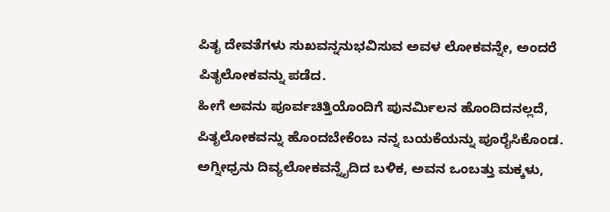ಪಿತೃ ದೇವತೆಗಳು ಸುಖವನ್ನನುಭವಿಸುವ ಅವಳ ಲೋಕವನ್ನೇ, ಅಂದರೆ ಪಿತೃಲೋಕವನ್ನು ಪಡೆದ.
ಹೀಗೆ ಅವನು ಪೂರ್ವಚಿತ್ತಿಯೊಂದಿಗೆ ಪುನರ್ಮಿಲನ ಹೊಂದಿದನಲ್ಲದೆ, ಪಿತೃಲೋಕವನ್ನು ಹೊಂದಬೇಕೆಂಬ ನನ್ನ ಬಯಕೆಯನ್ನು ಪೂರೈಸಿಕೊಂಡ.
ಅಗ್ನೀಧ್ರನು ದಿವ್ಯಲೋಕವನ್ನೈದಿದ ಬಳಿಕ, ಅವನ ಒಂಬತ್ತು ಮಕ್ಕಳು,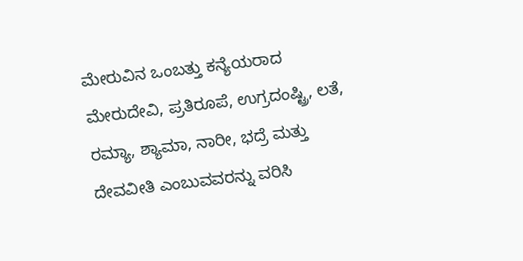ಮೇರುವಿನ ಒಂಬತ್ತು ಕನ್ಯೆಯರಾದ ಮೇರುದೇವಿ, ಪ್ರತಿರೂಪೆ, ಉಗ್ರದಂಷ್ಟ್ರಿ, ಲತೆ, ರಮ್ಯಾ, ಶ್ಯಾಮಾ, ನಾರೀ, ಭದ್ರೆ ಮತ್ತು ದೇವವೀತಿ ಎಂಬುವವರನ್ನು ವರಿಸಿ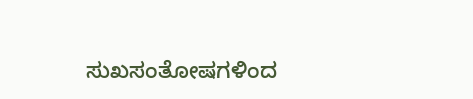ಸುಖಸಂತೋಷಗಳಿಂದ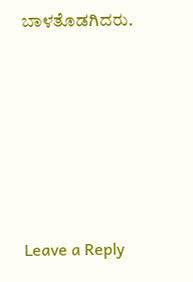ಬಾಳತೊಡಗಿದರು.






Leave a Reply